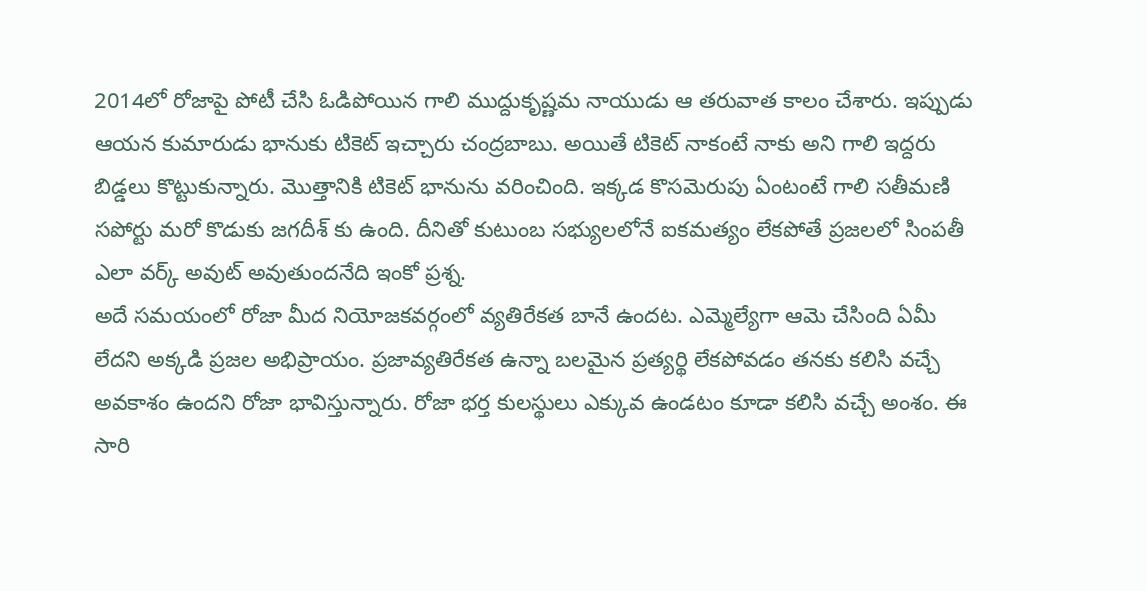2014లో రోజాపై పోటీ చేసి ఓడిపోయిన గాలి ముద్దుకృష్ణమ నాయుడు ఆ తరువాత కాలం చేశారు. ఇప్పుడు ఆయన కుమారుడు భానుకు టికెట్ ఇచ్చారు చంద్రబాబు. అయితే టికెట్ నాకంటే నాకు అని గాలి ఇద్దరు బిడ్డలు కొట్టుకున్నారు. మొత్తానికి టికెట్ భానును వరించింది. ఇక్కడ కొసమెరుపు ఏంటంటే గాలి సతీమణి సపోర్టు మరో కొడుకు జగదీశ్ కు ఉంది. దీనితో కుటుంబ సభ్యులలోనే ఐకమత్యం లేకపోతే ప్రజలలో సింపతీ ఎలా వర్క్ అవుట్ అవుతుందనేది ఇంకో ప్రశ్న.
అదే సమయంలో రోజా మీద నియోజకవర్గంలో వ్యతిరేకత బానే ఉందట. ఎమ్మెల్యేగా ఆమె చేసింది ఏమీ లేదని అక్కడి ప్రజల అభిప్రాయం. ప్రజావ్యతిరేకత ఉన్నా బలమైన ప్రత్యర్థి లేకపోవడం తనకు కలిసి వచ్చే అవకాశం ఉందని రోజా భావిస్తున్నారు. రోజా భర్త కులస్థులు ఎక్కువ ఉండటం కూడా కలిసి వచ్చే అంశం. ఈ సారి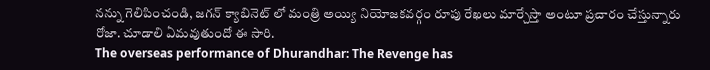నన్ను గెలిపించండి, జగన్ క్యాబినెట్ లో మంత్రి అయ్యి నియోజకవర్గం రూపు రేఖలు మార్చేస్తా అంటూ ప్రచారం చేస్తున్నారు రోజా. చూడాలి ఏమవుతుందో ఈ సారి.
The overseas performance of Dhurandhar: The Revenge has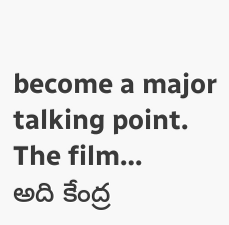become a major talking point. The film…
అది కేంద్ర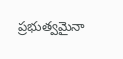ప్రభుత్వమైనా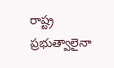రాష్ట్ర ప్రభుత్వాలైనా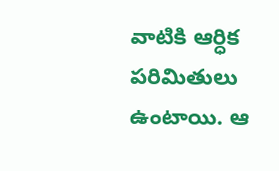వాటికి ఆర్ధిక పరిమితులు ఉంటాయి. ఆ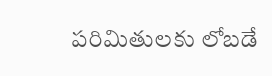పరిమితులకు లోబడే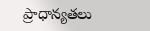ప్రాధాన్యతలు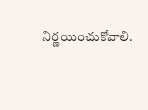నిర్ణయించుకోవాలి.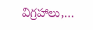విగ్రహాలు,…